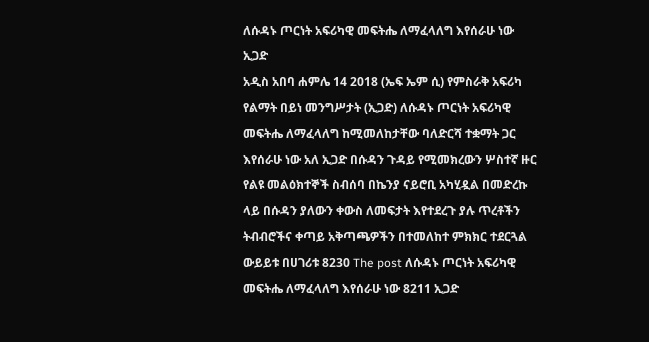ለሱዳኑ ጦርነት አፍሪካዊ መፍትሔ ለማፈላለግ እየሰራሁ ነው ኢጋድ
አዲስ አበባ ሐምሌ 14 2018 (ኤፍ ኤም ሲ) የምስራቅ አፍሪካ የልማት በይነ መንግሥታት (ኢጋድ) ለሱዳኑ ጦርነት አፍሪካዊ መፍትሔ ለማፈላለግ ከሚመለከታቸው ባለድርሻ ተቋማት ጋር እየሰራሁ ነው አለ ኢጋድ በሱዳን ጉዳይ የሚመክረውን ሦስተኛ ዙር የልዩ መልዕክተኞች ስብሰባ በኬንያ ናይሮቢ አካሂዷል በመድረኩ ላይ በሱዳን ያለውን ቀውስ ለመፍታት እየተደረጉ ያሉ ጥረቶችን ትብብሮችና ቀጣይ አቅጣጫዎችን በተመለከተ ምክክር ተደርጓል ውይይቱ በሀገሪቱ 8230 The post ለሱዳኑ ጦርነት አፍሪካዊ መፍትሔ ለማፈላለግ እየሰራሁ ነው 8211 ኢጋድ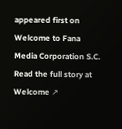appeared first on Welcome to Fana Media Corporation S.C.
Read the full story at Welcome ↗